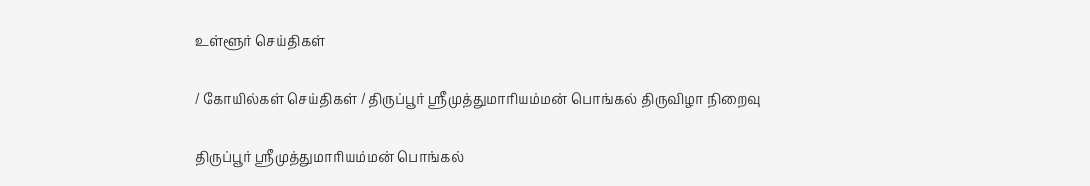உள்ளூர் செய்திகள்

/ கோயில்கள் செய்திகள் / திருப்பூர் ஸ்ரீமுத்துமாரியம்மன் பொங்கல் திருவிழா நிறைவு

திருப்பூர் ஸ்ரீமுத்துமாரியம்மன் பொங்கல்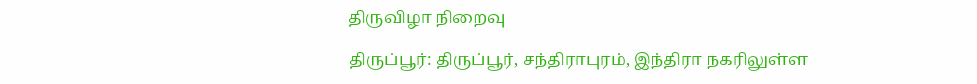திருவிழா நிறைவு

திருப்பூர்: திருப்பூர், சந்திராபுரம், இந்திரா நகரிலுள்ள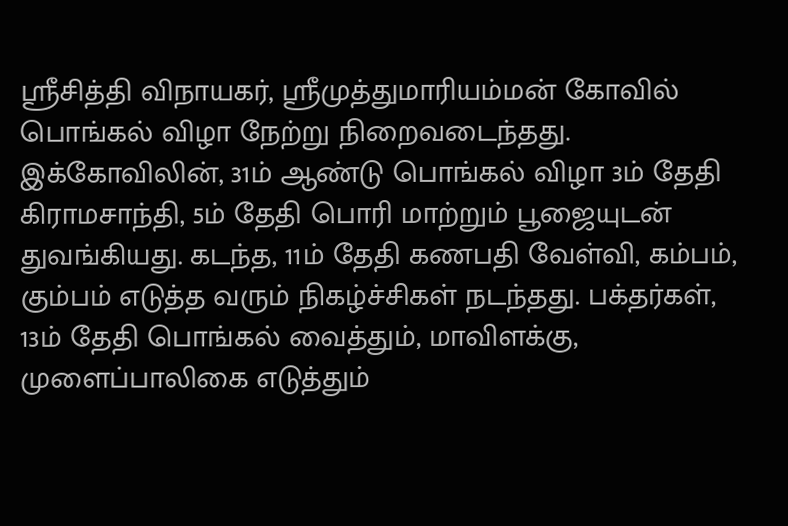ஸ்ரீசித்தி விநாயகர், ஸ்ரீமுத்துமாரியம்மன் கோவில் பொங்கல் விழா நேற்று நிறைவடைந்தது. இக்கோவிலின், 31ம் ஆண்டு பொங்கல் விழா 3ம் தேதி கிராமசாந்தி, 5ம் தேதி பொரி மாற்றும் பூஜையுடன் துவங்கியது. கடந்த, 11ம் தேதி கணபதி வேள்வி, கம்பம், கும்பம் எடுத்த வரும் நிகழ்ச்சிகள் நடந்தது. பக்தர்கள், 13ம் தேதி பொங்கல் வைத்தும், மாவிளக்கு, முளைப்பாலிகை எடுத்தும்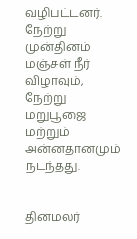வழிபட்டனர். நேற்று முன்தினம் மஞ்சள் நீர் விழாவும், நேற்று மறுபூஜை மற்றும் அன்னதானமும் நடந்தது.


தினமலர்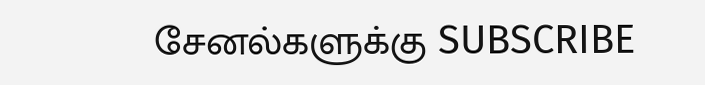சேனல்களுக்கு SUBSCRIBE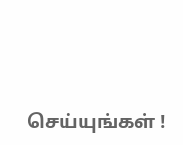செய்யுங்கள் !